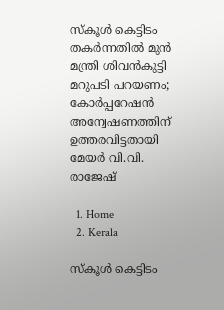സ്‌കൂൾ കെട്ടിടം തകർന്നതിൽ മുൻ മന്ത്രി ശിവൻകുട്ടി മറുപടി പറയണം; കോർപ്പറേഷൻ അന്വേഷണത്തിന് ഉത്തരവിട്ടതായി മേയർ വി.വി. രാജേഷ്

  1. Home
  2. Kerala

സ്‌കൂൾ കെട്ടിടം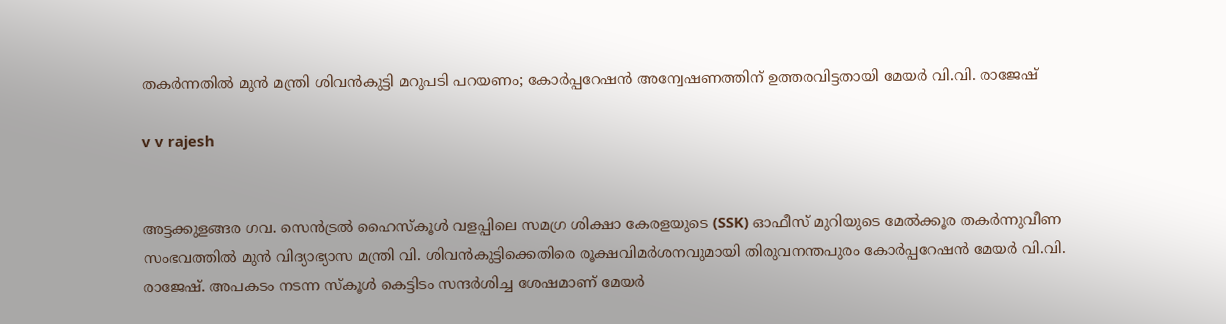തകർന്നതിൽ മുൻ മന്ത്രി ശിവൻകുട്ടി മറുപടി പറയണം; കോർപ്പറേഷൻ അന്വേഷണത്തിന് ഉത്തരവിട്ടതായി മേയർ വി.വി. രാജേഷ്

v v rajesh


അട്ടക്കുളങ്ങര ഗവ. സെൻട്രൽ ഹൈസ്‌കൂൾ വളപ്പിലെ സമഗ്ര ശിക്ഷാ കേരളയുടെ (SSK) ഓഫീസ് മുറിയുടെ മേൽക്കൂര തകർന്നുവീണ സംഭവത്തിൽ മുൻ വിദ്യാഭ്യാസ മന്ത്രി വി. ശിവൻകുട്ടിക്കെതിരെ രൂക്ഷവിമർശനവുമായി തിരുവനന്തപുരം കോർപ്പറേഷൻ മേയർ വി.വി. രാജേഷ്. അപകടം നടന്ന സ്‌കൂൾ കെട്ടിടം സന്ദർശിച്ച ശേഷമാണ് മേയർ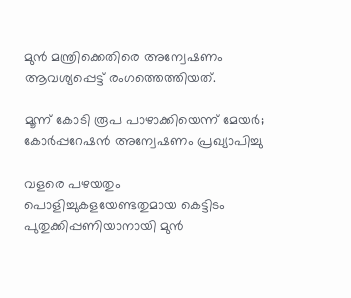മുൻ മന്ത്രിക്കെതിരെ അന്വേഷണം ആവശ്യപ്പെട്ട് രംഗത്തെത്തിയത്.

മൂന്ന് കോടി രൂപ പാഴാക്കിയെന്ന് മേയർ; കോർപ്പറേഷൻ അന്വേഷണം പ്രഖ്യാപിച്ചു

വളരെ പഴയതും പൊളിച്ചുകളയേണ്ടതുമായ കെട്ടിടം പുതുക്കിപ്പണിയാനായി മുൻ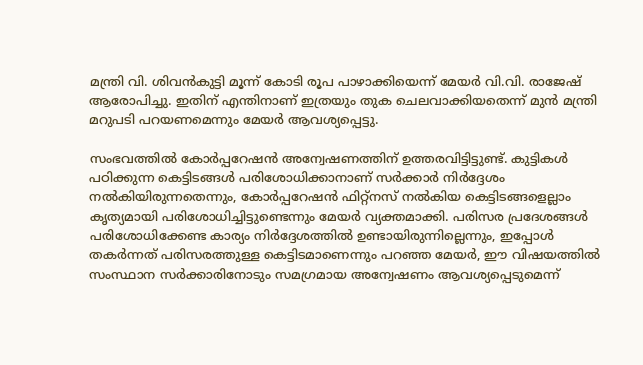മന്ത്രി വി. ശിവൻകുട്ടി മൂന്ന് കോടി രൂപ പാഴാക്കിയെന്ന് മേയർ വി.വി. രാജേഷ് ആരോപിച്ചു. ഇതിന് എന്തിനാണ് ഇത്രയും തുക ചെലവാക്കിയതെന്ന് മുൻ മന്ത്രി മറുപടി പറയണമെന്നും മേയർ ആവശ്യപ്പെട്ടു.

സംഭവത്തിൽ കോർപ്പറേഷൻ അന്വേഷണത്തിന് ഉത്തരവിട്ടിട്ടുണ്ട്. കുട്ടികൾ പഠിക്കുന്ന കെട്ടിടങ്ങൾ പരിശോധിക്കാനാണ് സർക്കാർ നിർദ്ദേശം നൽകിയിരുന്നതെന്നും, കോർപ്പറേഷൻ ഫിറ്റ്‌നസ് നൽകിയ കെട്ടിടങ്ങളെല്ലാം കൃത്യമായി പരിശോധിച്ചിട്ടുണ്ടെന്നും മേയർ വ്യക്തമാക്കി. പരിസര പ്രദേശങ്ങൾ പരിശോധിക്കേണ്ട കാര്യം നിർദ്ദേശത്തിൽ ഉണ്ടായിരുന്നില്ലെന്നും, ഇപ്പോൾ തകർന്നത് പരിസരത്തുള്ള കെട്ടിടമാണെന്നും പറഞ്ഞ മേയർ, ഈ വിഷയത്തിൽ സംസ്ഥാന സർക്കാരിനോടും സമഗ്രമായ അന്വേഷണം ആവശ്യപ്പെടുമെന്ന്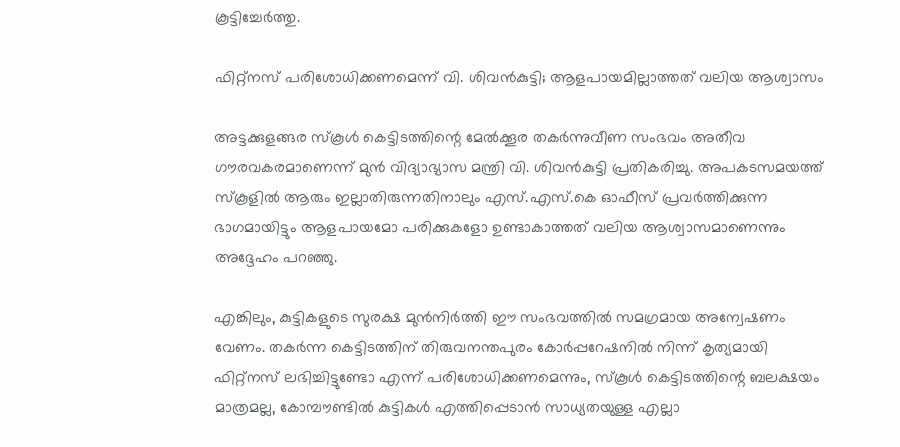കൂട്ടിച്ചേർത്തു.

ഫിറ്റ്‌നസ് പരിശോധിക്കണമെന്ന് വി. ശിവൻകുട്ടി; ആളപായമില്ലാത്തത് വലിയ ആശ്വാസം

അട്ടക്കുളങ്ങര സ്‌കൂൾ കെട്ടിടത്തിന്റെ മേൽക്കൂര തകർന്നുവീണ സംഭവം അതീവ ഗൗരവകരമാണെന്ന് മുൻ വിദ്യാഭ്യാസ മന്ത്രി വി. ശിവൻകുട്ടി പ്രതികരിച്ചു. അപകടസമയത്ത് സ്‌കൂളിൽ ആരും ഇല്ലാതിരുന്നതിനാലും എസ്.എസ്.കെ ഓഫീസ് പ്രവർത്തിക്കുന്ന ഭാഗമായിട്ടും ആളപായമോ പരിക്കുകളോ ഉണ്ടാകാത്തത് വലിയ ആശ്വാസമാണെന്നും അദ്ദേഹം പറഞ്ഞു.

എങ്കിലും, കുട്ടികളുടെ സുരക്ഷ മുൻനിർത്തി ഈ സംഭവത്തിൽ സമഗ്രമായ അന്വേഷണം വേണം. തകർന്ന കെട്ടിടത്തിന് തിരുവനന്തപുരം കോർപ്പറേഷനിൽ നിന്ന് കൃത്യമായി ഫിറ്റ്‌നസ് ലഭിച്ചിട്ടുണ്ടോ എന്ന് പരിശോധിക്കണമെന്നും, സ്‌കൂൾ കെട്ടിടത്തിന്റെ ബലക്ഷയം മാത്രമല്ല, കോമ്പൗണ്ടിൽ കുട്ടികൾ എത്തിപ്പെടാൻ സാധ്യതയുള്ള എല്ലാ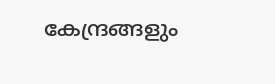കേന്ദ്രങ്ങളും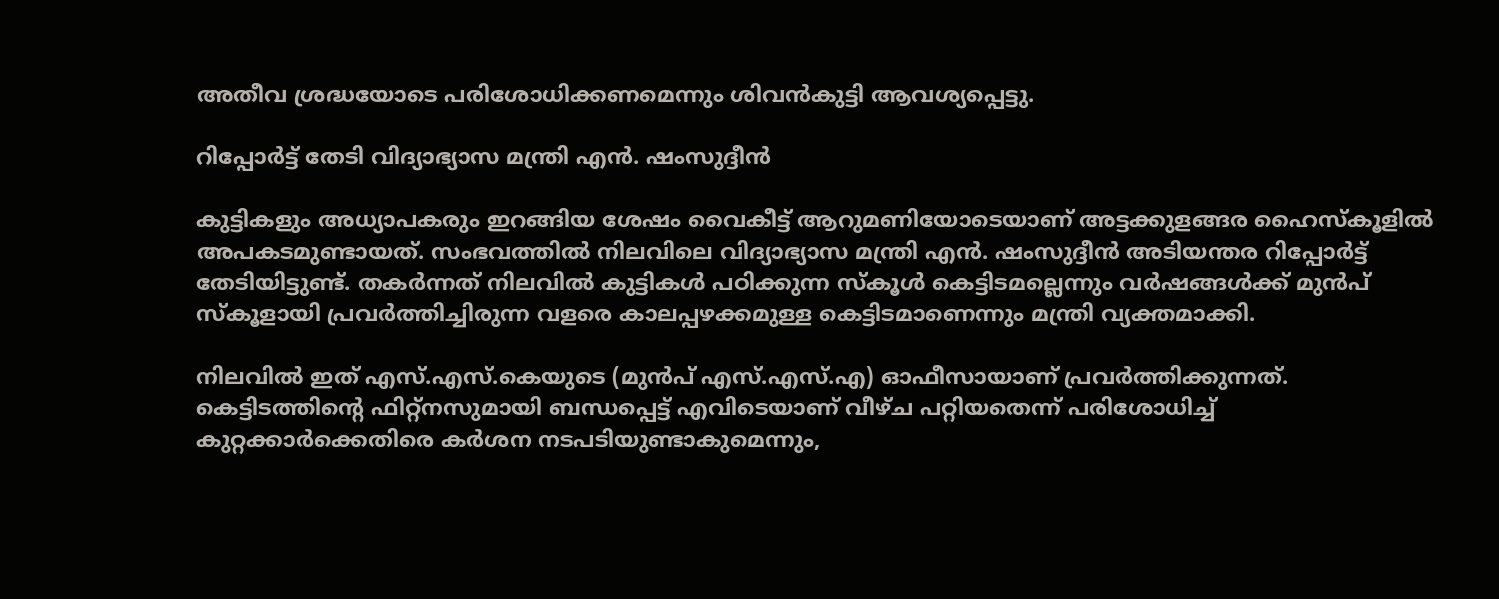അതീവ ശ്രദ്ധയോടെ പരിശോധിക്കണമെന്നും ശിവൻകുട്ടി ആവശ്യപ്പെട്ടു.

റിപ്പോർട്ട് തേടി വിദ്യാഭ്യാസ മന്ത്രി എൻ. ഷംസുദ്ദീൻ

കുട്ടികളും അധ്യാപകരും ഇറങ്ങിയ ശേഷം വൈകീട്ട് ആറുമണിയോടെയാണ് അട്ടക്കുളങ്ങര ഹൈസ്‌കൂളിൽ അപകടമുണ്ടായത്. സംഭവത്തിൽ നിലവിലെ വിദ്യാഭ്യാസ മന്ത്രി എൻ. ഷംസുദ്ദീൻ അടിയന്തര റിപ്പോർട്ട് തേടിയിട്ടുണ്ട്. തകർന്നത് നിലവിൽ കുട്ടികൾ പഠിക്കുന്ന സ്‌കൂൾ കെട്ടിടമല്ലെന്നും വർഷങ്ങൾക്ക് മുൻപ് സ്‌കൂളായി പ്രവർത്തിച്ചിരുന്ന വളരെ കാലപ്പഴക്കമുള്ള കെട്ടിടമാണെന്നും മന്ത്രി വ്യക്തമാക്കി.

നിലവിൽ ഇത് എസ്.എസ്.കെയുടെ (മുൻപ് എസ്.എസ്.എ) ഓഫീസായാണ് പ്രവർത്തിക്കുന്നത്. കെട്ടിടത്തിന്റെ ഫിറ്റ്‌നസുമായി ബന്ധപ്പെട്ട് എവിടെയാണ് വീഴ്ച പറ്റിയതെന്ന് പരിശോധിച്ച് കുറ്റക്കാർക്കെതിരെ കർശന നടപടിയുണ്ടാകുമെന്നും,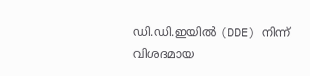ഡി.ഡി.ഇയിൽ (DDE) നിന്ന് വിശദമായ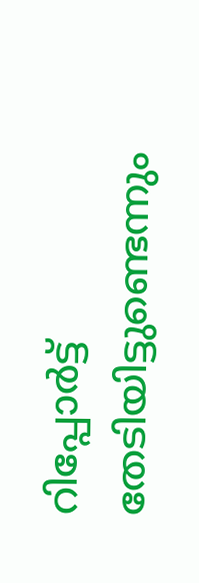റിപ്പോർട്ട് തേടിയിട്ടുണ്ടെന്നും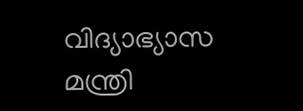വിദ്യാഭ്യാസ മന്ത്രി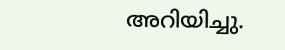അറിയിച്ചു.